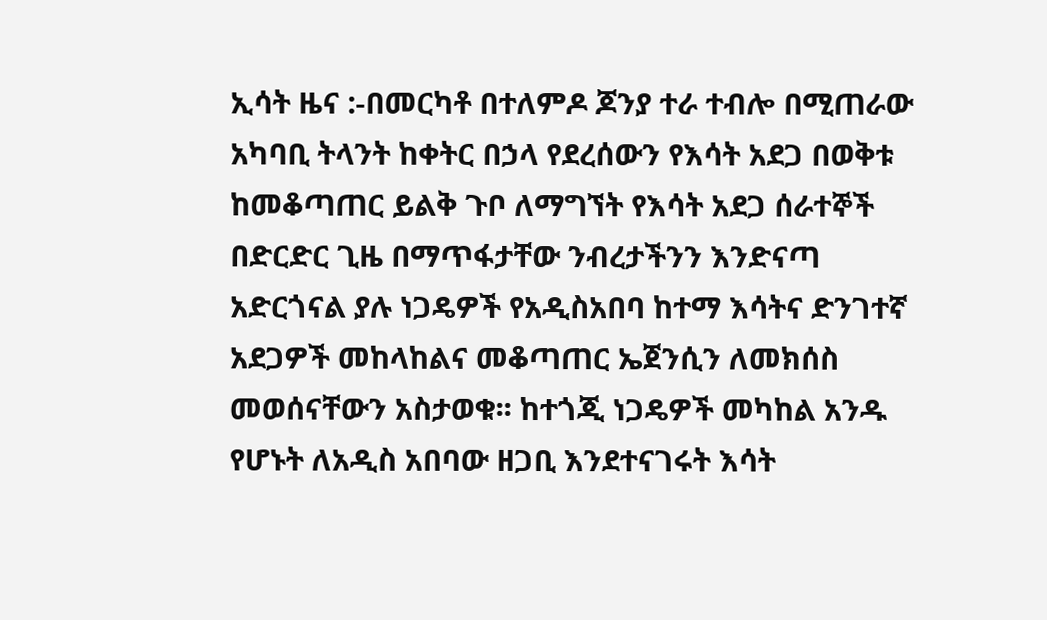ኢሳት ዜና :-በመርካቶ በተለምዶ ጆንያ ተራ ተብሎ በሚጠራው አካባቢ ትላንት ከቀትር በኃላ የደረሰውን የእሳት አደጋ በወቅቱ ከመቆጣጠር ይልቅ ጉቦ ለማግኘት የእሳት አደጋ ሰራተኞች በድርድር ጊዜ በማጥፋታቸው ንብረታችንን እንድናጣ አድርጎናል ያሉ ነጋዴዎች የአዲስአበባ ከተማ እሳትና ድንገተኛ አደጋዎች መከላከልና መቆጣጠር ኤጀንሲን ለመክሰስ መወሰናቸውን አስታወቁ፡፡ ከተጎጂ ነጋዴዎች መካከል አንዱ የሆኑት ለአዲስ አበባው ዘጋቢ እንደተናገሩት እሳት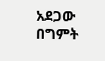አደጋው በግምት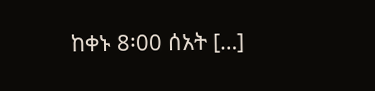ከቀኑ 8፡00 ሰአት […]